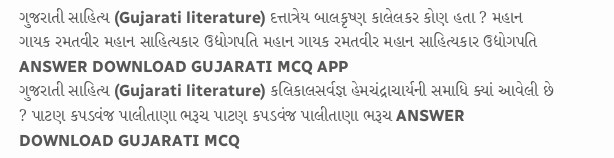ગુજરાતી સાહિત્ય (Gujarati literature) દત્તાત્રેય બાલકૃષ્ણ કાલેલકર કોણ હતા ? મહાન ગાયક રમતવીર મહાન સાહિત્યકાર ઉદ્યોગપતિ મહાન ગાયક રમતવીર મહાન સાહિત્યકાર ઉદ્યોગપતિ ANSWER DOWNLOAD GUJARATI MCQ APP
ગુજરાતી સાહિત્ય (Gujarati literature) કલિકાલસર્વજ્ઞ હેમચંદ્રાચાર્યની સમાધિ ક્યાં આવેલી છે ? પાટણ કપડવંજ પાલીતાણા ભરૂચ પાટણ કપડવંજ પાલીતાણા ભરૂચ ANSWER DOWNLOAD GUJARATI MCQ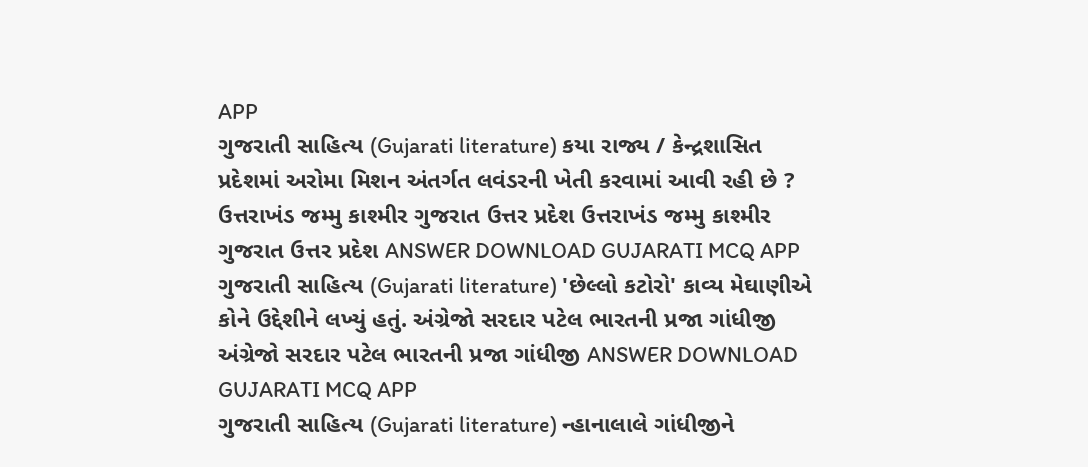APP
ગુજરાતી સાહિત્ય (Gujarati literature) કયા રાજ્ય / કેન્દ્રશાસિત પ્રદેશમાં અરોમા મિશન અંતર્ગત લવંડરની ખેતી કરવામાં આવી રહી છે ? ઉત્તરાખંડ જમ્મુ કાશ્મીર ગુજરાત ઉત્તર પ્રદેશ ઉત્તરાખંડ જમ્મુ કાશ્મીર ગુજરાત ઉત્તર પ્રદેશ ANSWER DOWNLOAD GUJARATI MCQ APP
ગુજરાતી સાહિત્ય (Gujarati literature) 'છેલ્લો કટોરો' કાવ્ય મેઘાણીએ કોને ઉદ્દેશીને લખ્યું હતું. અંગ્રેજો સરદાર પટેલ ભારતની પ્રજા ગાંધીજી અંગ્રેજો સરદાર પટેલ ભારતની પ્રજા ગાંધીજી ANSWER DOWNLOAD GUJARATI MCQ APP
ગુજરાતી સાહિત્ય (Gujarati literature) ન્હાનાલાલે ગાંધીજીને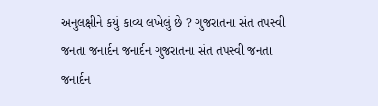અનુલક્ષીને કયું કાવ્ય લખેલું છે ? ગુજરાતના સંત તપસ્વી જનતા જનાર્દન જનાર્દન ગુજરાતના સંત તપસ્વી જનતા જનાર્દન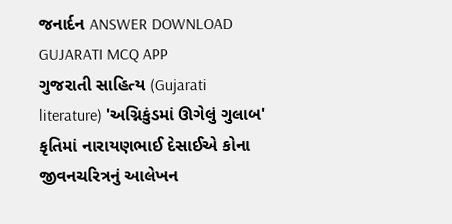જનાર્દન ANSWER DOWNLOAD GUJARATI MCQ APP
ગુજરાતી સાહિત્ય (Gujarati literature) 'અગ્નિકુંડમાં ઊગેલું ગુલાબ' કૃતિમાં નારાયણભાઈ દેસાઈએ કોના જીવનચરિત્રનું આલેખન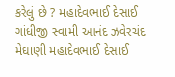કરેલું છે ? મહાદેવભાઈ દેસાઈ ગાંધીજી સ્વામી આનંદ ઝવેરચંદ મેઘાણી મહાદેવભાઈ દેસાઈ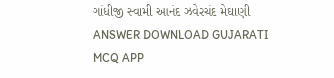ગાંધીજી સ્વામી આનંદ ઝવેરચંદ મેઘાણી ANSWER DOWNLOAD GUJARATI MCQ APP